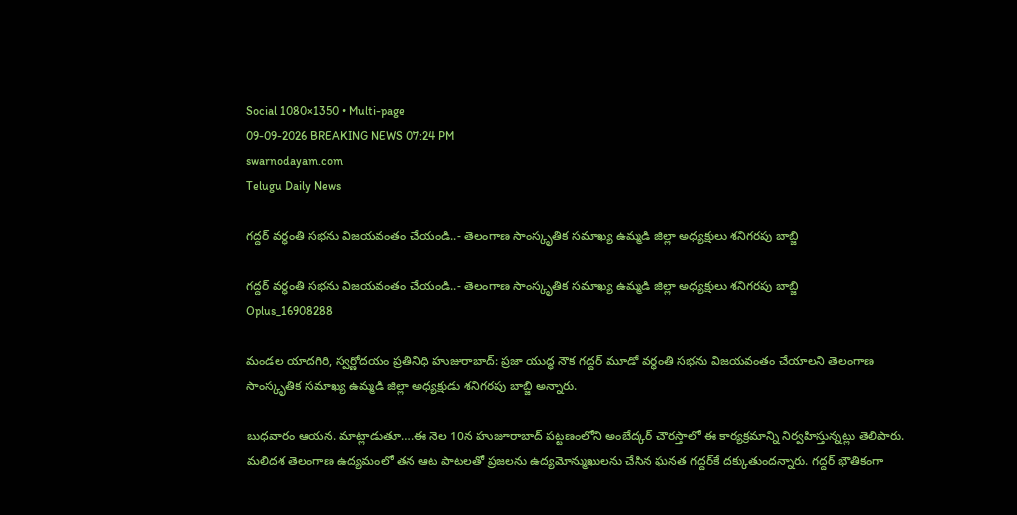Social 1080×1350 • Multi-page
09-09-2026 BREAKING NEWS 07:24 PM
swarnodayam.com
Telugu Daily News

గద్దర్ వర్ధంతి సభను విజయవంతం చేయండి..- తెలంగాణ సాంస్కృతిక సమాఖ్య ఉమ్మడి జిల్లా అధ్యక్షులు శనిగరపు బాబ్జి

గద్దర్ వర్ధంతి సభను విజయవంతం చేయండి..- తెలంగాణ సాంస్కృతిక సమాఖ్య ఉమ్మడి జిల్లా అధ్యక్షులు శనిగరపు బాబ్జి
Oplus_16908288

మండల యాదగిరి, స్వర్ణోదయం ప్రతినిధి హుజురాబాద్: ప్రజా యుద్ధ నౌక గద్దర్ మూడో వర్ధంతి సభను విజయవంతం చేయాలని తెలంగాణ సాంస్కృతిక సమాఖ్య ఉమ్మడి జిల్లా అధ్యక్షుడు శనిగరపు బాబ్జి అన్నారు.

బుధవారం ఆయన. మాట్లాడుతూ….ఈ నెల 10న హుజూరాబాద్ పట్టణంలోని అంబేద్కర్ చౌరస్తాలో ఈ కార్యక్రమాన్ని నిర్వహిస్తున్నట్లు తెలిపారు.
మలిదశ తెలంగాణ ఉద్యమంలో తన ఆట పాటలతో ప్రజలను ఉద్యమోన్ముఖులను చేసిన ఘనత గద్దర్‌కే దక్కుతుందన్నారు. గద్దర్ భౌతికంగా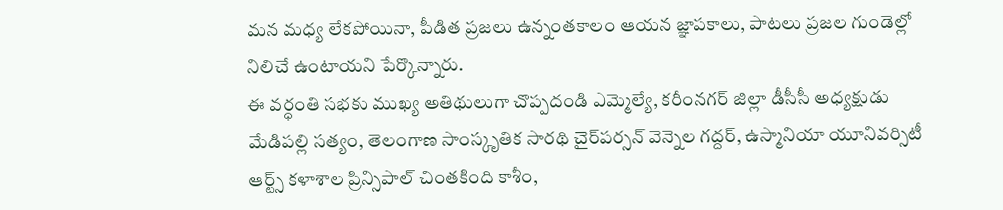మన మధ్య లేకపోయినా, పీడిత ప్రజలు ఉన్నంతకాలం ఆయన జ్ఞాపకాలు, పాటలు ప్రజల గుండెల్లో నిలిచే ఉంటాయని పేర్కొన్నారు.
ఈ వర్ధంతి సభకు ముఖ్య అతిథులుగా చొప్పదండి ఎమ్మెల్యే, కరీంనగర్ జిల్లా డీసీసీ అధ్యక్షుడు మేడిపల్లి సత్యం, తెలంగాణ సాంస్కృతిక సారథి చైర్‌పర్సన్ వెన్నెల గద్దర్, ఉస్మానియా యూనివర్సిటీ ఆర్ట్స్ కళాశాల ప్రిన్సిపాల్ చింతకింది కాశీం,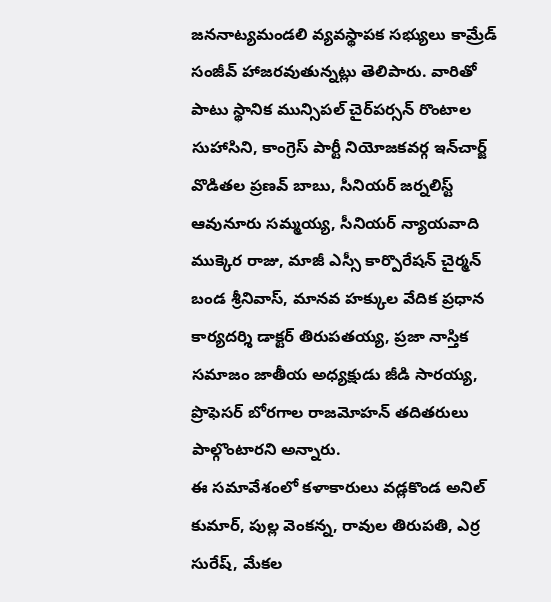జననాట్యమండలి వ్యవస్థాపక సభ్యులు కామ్రేడ్ సంజీవ్ హాజరవుతున్నట్లు తెలిపారు. వారితో పాటు స్థానిక మున్సిపల్ చైర్‌పర్సన్ రొంటాల సుహాసిని, కాంగ్రెస్ పార్టీ నియోజకవర్గ ఇన్‌చార్జ్ వొడితల ప్రణవ్ బాబు, సీనియర్ జర్నలిస్ట్ ఆవునూరు సమ్మయ్య, సీనియర్ న్యాయవాది ముక్కెర రాజు, మాజీ ఎస్సీ కార్పొరేషన్ చైర్మన్ బండ శ్రీనివాస్, మానవ హక్కుల వేదిక ప్రధాన కార్యదర్శి డాక్టర్ తిరుపతయ్య, ప్రజా నాస్తిక సమాజం జాతీయ అధ్యక్షుడు జీడి సారయ్య, ప్రొఫెసర్ బోరగాల రాజమోహన్ తదితరులు పాల్గొంటారని అన్నారు.
ఈ సమావేశంలో కళాకారులు వడ్లకొండ అనిల్ కుమార్, పుల్ల వెంకన్న, రావుల తిరుపతి, ఎర్ర సురేష్, మేకల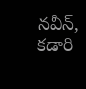నవీన్, కడారి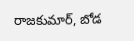రాజకుమార్, బోడ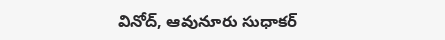వినోద్, ఆవునూరు సుధాకర్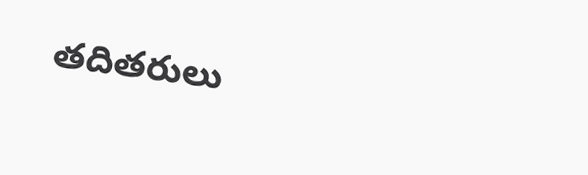తదితరులు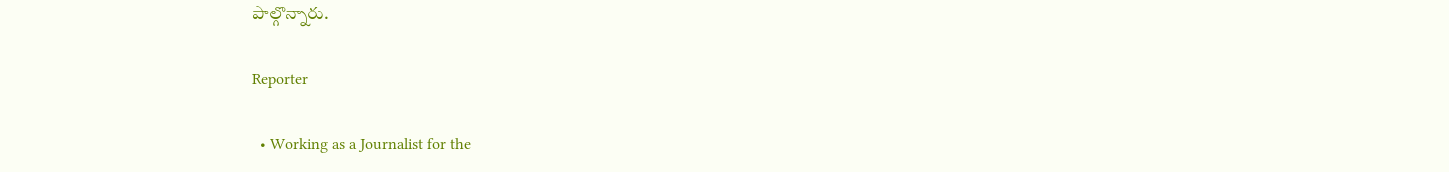పాల్గొన్నారు.

Reporter

  • Working as a Journalist for the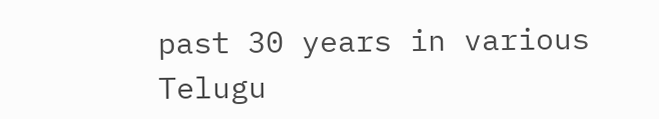past 30 years in various Telugu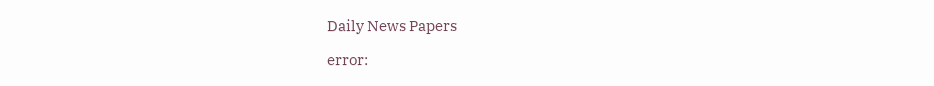Daily News Papers

error: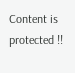Content is protected !!